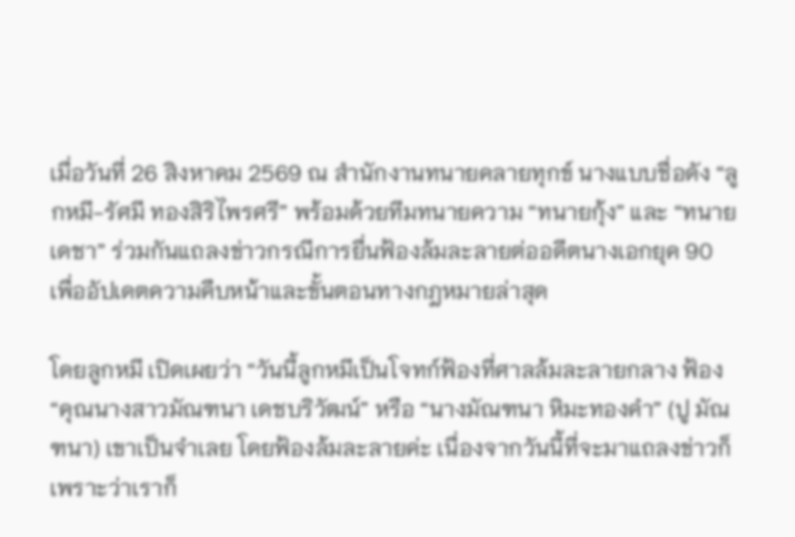เมื่อวันที่ 26 สิงหาคม 2569 ณ สำนักงานทนายคลายทุกข์ นางแบบชื่อดัง “ลูกหมี-รัศมี ทองสิริไพรศรี” พร้อมด้วยทีมทนายความ “ทนายกุ้ง” และ “ทนายเดชา” ร่วมกันแถลงข่าวกรณีการยื่นฟ้องล้มละลายต่ออดีตนางเอกยุค 90 เพื่ออัปเดตความคืบหน้าและขั้นตอนทางกฎหมายล่าสุด

โดยลูกหมี เปิดเผยว่า “วันนี้ลูกหมีเป็นโจทก์ฟ้องที่ศาลล้มละลายกลาง ฟ้อง “คุณนางสาวมัณฑนา เดชบริวัฒน์” หรือ “นางมัณฑนา หิมะทองคำ” (ปู มัณฑนา) เขาเป็นจำเลย โดยฟ้องล้มละลายค่ะ เนื่องจากวันนี้ที่จะมาแถลงข่าวก็เพราะว่าเราก็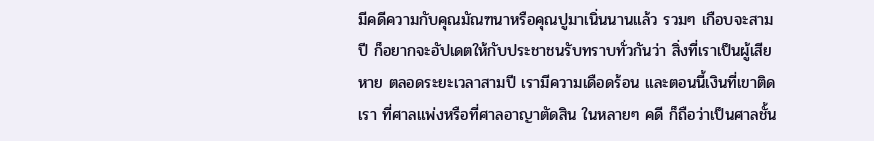มีคดีความกับคุณมัณฑนาหรือคุณปูมาเนิ่นนานแล้ว รวมๆ เกือบจะสามปี ก็อยากจะอัปเดตให้กับประชาชนรับทราบทั่วกันว่า สิ่งที่เราเป็นผู้เสียหาย ตลอดระยะเวลาสามปี เรามีความเดือดร้อน และตอนนี้เงินที่เขาติดเรา ที่ศาลแพ่งหรือที่ศาลอาญาตัดสิน ในหลายๆ คดี ก็ถือว่าเป็นศาลชั้น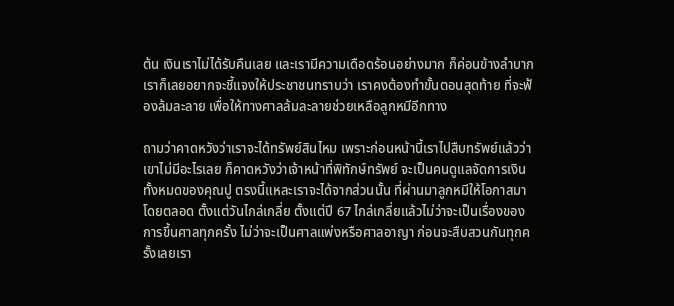ต้น เงินเราไม่ได้รับคืนเลย และเรามีความเดือดร้อนอย่างมาก ก็ค่อนข้างลำบาก เราก็เลยอยากจะชี้แจงให้ประชาชนทราบว่า เราคงต้องทำขั้นตอนสุดท้าย ที่จะฟ้องล้มละลาย เพื่อให้ทางศาลล้มละลายช่วยเหลือลูกหมีอีกทาง

ถามว่าคาดหวังว่าเราจะได้ทรัพย์สินไหม เพราะก่อนหน้านี้เราไปสืบทรัพย์แล้วว่าเขาไม่มีอะไรเลย ก็คาดหวังว่าเจ้าหน้าที่พิทักษ์ทรัพย์ จะเป็นคนดูแลจัดการเงินทั้งหมดของคุณปู ตรงนี้แหละเราจะได้จากส่วนนั้น ที่ผ่านมาลูกหมีให้โอกาสมาโดยตลอด ตั้งแต่วันไกล่เกลี่ย ตั้งแต่ปี 67 ไกล่เกลี่ยแล้วไม่ว่าจะเป็นเรื่องของการขึ้นศาลทุกครั้ง ไม่ว่าจะเป็นศาลแพ่งหรือศาลอาญา ก่อนจะสืบสวนกันทุกครั้งเลยเรา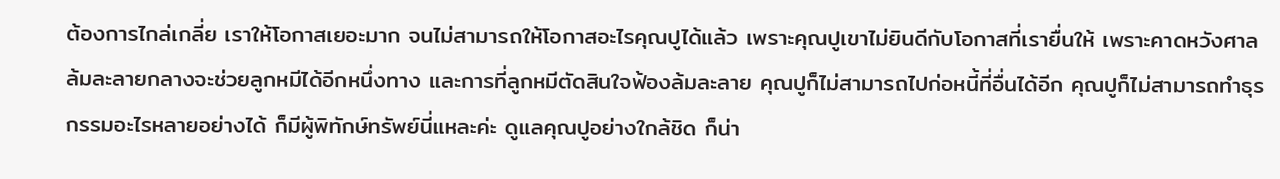ต้องการไกล่เกลี่ย เราให้โอกาสเยอะมาก จนไม่สามารถให้โอกาสอะไรคุณปูได้แล้ว เพราะคุณปูเขาไม่ยินดีกับโอกาสที่เรายื่นให้ เพราะคาดหวังศาลล้มละลายกลางจะช่วยลูกหมีได้อีกหนึ่งทาง และการที่ลูกหมีตัดสินใจฟ้องล้มละลาย คุณปูก็ไม่สามารถไปก่อหนี้ที่อื่นได้อีก คุณปูก็ไม่สามารถทำธุรกรรมอะไรหลายอย่างได้ ก็มีผู้พิทักษ์ทรัพย์นี่แหละค่ะ ดูแลคุณปูอย่างใกล้ชิด ก็น่า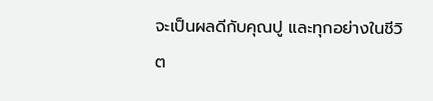จะเป็นผลดีกับคุณปู และทุกอย่างในชีวิต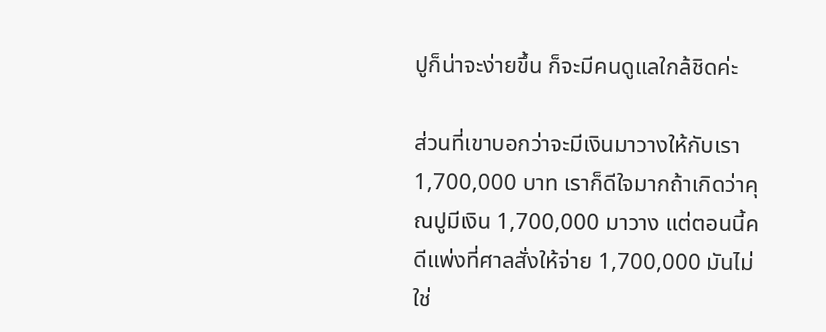ปูก็น่าจะง่ายขึ้น ก็จะมีคนดูแลใกล้ชิดค่ะ

ส่วนที่เขาบอกว่าจะมีเงินมาวางให้กับเรา 1,700,000 บาท เราก็ดีใจมากถ้าเกิดว่าคุณปูมีเงิน 1,700,000 มาวาง แต่ตอนนี้คดีแพ่งที่ศาลสั่งให้จ่าย 1,700,000 มันไม่ใช่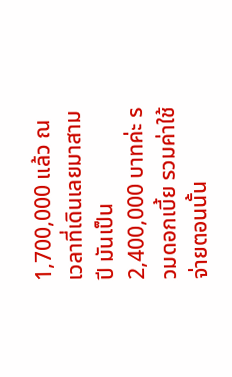1,700,000 แล้ว ณ เวลาที่เดินเลยมาสามปี มันเป็น 2,400,000 บาทค่ะ รวมดอกเบี้ย รวมค่าใช้จ่ายตอนนั้น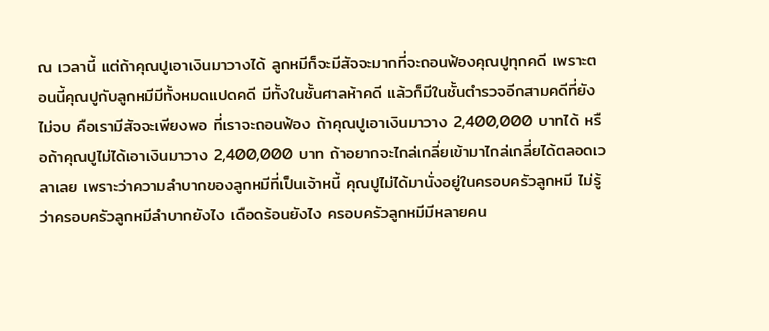ณ เวลานี้ แต่ถ้าคุณปูเอาเงินมาวางได้ ลูกหมีก็จะมีสัจจะมากที่จะถอนฟ้องคุณปูทุกคดี เพราะตอนนี้คุณปูกับลูกหมีมีทั้งหมดแปดคดี มีทั้งในชั้นศาลห้าคดี แล้วก็มีในชั้นตำรวจอีกสามคดีที่ยังไม่จบ คือเรามีสัจจะเพียงพอ ที่เราจะถอนฟ้อง ถ้าคุณปูเอาเงินมาวาง 2,400,000 บาทได้ หรือถ้าคุณปูไม่ได้เอาเงินมาวาง 2,400,000 บาท ถ้าอยากจะไกล่เกลี่ยเข้ามาไกล่เกลี่ยได้ตลอดเวลาเลย เพราะว่าความลำบากของลูกหมีที่เป็นเจ้าหนี้ คุณปูไม่ได้มานั่งอยู่ในครอบครัวลูกหมี ไม่รู้ว่าครอบครัวลูกหมีลำบากยังไง เดือดร้อนยังไง ครอบครัวลูกหมีมีหลายคน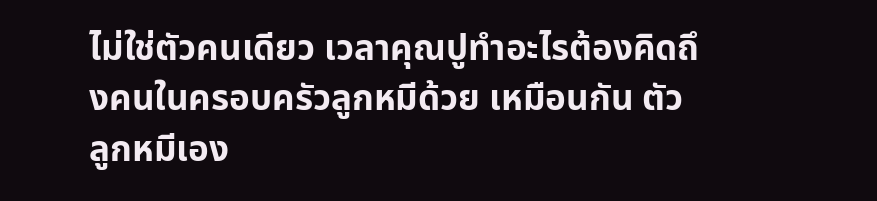ไม่ใช่ตัวคนเดียว เวลาคุณปูทำอะไรต้องคิดถึงคนในครอบครัวลูกหมีด้วย เหมือนกัน ตัวลูกหมีเอง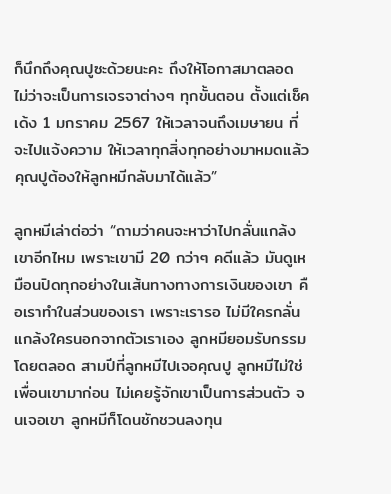ก็นึกถึงคุณปูซะด้วยนะคะ ถึงให้โอกาสมาตลอด ไม่ว่าจะเป็นการเจรจาต่างๆ ทุกขั้นตอน ตั้งแต่เช็คเด้ง 1 มกราคม 2567 ให้เวลาจนถึงเมษายน ที่จะไปแจ้งความ ให้เวลาทุกสิ่งทุกอย่างมาหมดแล้ว คุณปูต้องให้ลูกหมีกลับมาได้แล้ว”

ลูกหมีเล่าต่อว่า “ถามว่าคนจะหาว่าไปกลั่นแกล้งเขาอีกไหม เพราะเขามี 20 กว่าๆ คดีแล้ว มันดูเหมือนปิดทุกอย่างในเส้นทางทางการเงินของเขา คือเราทำในส่วนของเรา เพราะเรารอ ไม่มีใครกลั่นแกล้งใครนอกจากตัวเราเอง ลูกหมียอมรับกรรมโดยตลอด สามปีที่ลูกหมีไปเจอคุณปู ลูกหมีไม่ใช่เพื่อนเขามาก่อน ไม่เคยรู้จักเขาเป็นการส่วนตัว จนเจอเขา ลูกหมีก็โดนชักชวนลงทุน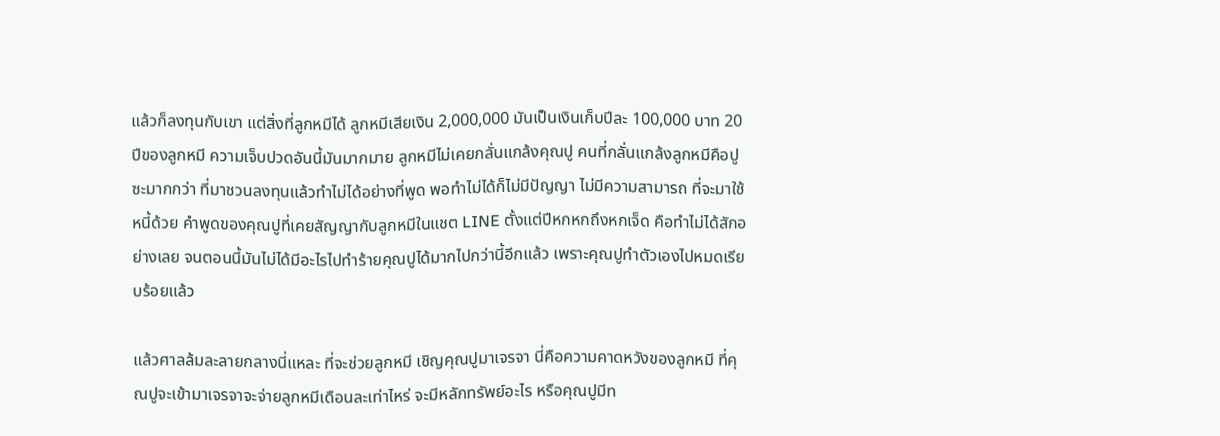แล้วก็ลงทุนกับเขา แต่สิ่งที่ลูกหมีได้ ลูกหมีเสียเงิน 2,000,000 มันเป็นเงินเก็บปีละ 100,000 บาท 20 ปีของลูกหมี ความเจ็บปวดอันนี้มันมากมาย ลูกหมีไม่เคยกลั่นแกล้งคุณปู คนที่กลั่นแกล้งลูกหมีคือปูซะมากกว่า ที่มาชวนลงทุนแล้วทำไม่ได้อย่างที่พูด พอทำไม่ได้ก็ไม่มีปัญญา ไม่มีความสามารถ ที่จะมาใช้หนี้ด้วย คำพูดของคุณปูที่เคยสัญญากับลูกหมีในแชต LINE ตั้งแต่ปีหกหกถึงหกเจ็ด คือทำไม่ได้สักอย่างเลย จนตอนนี้มันไม่ได้มีอะไรไปทำร้ายคุณปูได้มากไปกว่านี้อีกแล้ว เพราะคุณปูทำตัวเองไปหมดเรียบร้อยแล้ว

แล้วศาลล้มละลายกลางนี่แหละ ที่จะช่วยลูกหมี เชิญคุณปูมาเจรจา นี่คือความคาดหวังของลูกหมี ที่คุณปูจะเข้ามาเจรจาจะจ่ายลูกหมีเดือนละเท่าไหร่ จะมีหลักทรัพย์อะไร หรือคุณปูมีท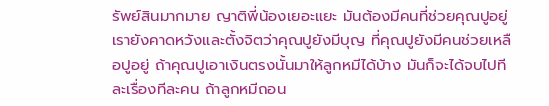รัพย์สินมากมาย ญาติพี่น้องเยอะแยะ มันต้องมีคนที่ช่วยคุณปูอยู่ เรายังคาดหวังและตั้งจิตว่าคุณปูยังมีบุญ ที่คุณปูยังมีคนช่วยเหลือปูอยู่ ถ้าคุณปูเอาเงินตรงนั้นมาให้ลูกหมีได้บ้าง มันก็จะได้จบไปทีละเรื่องทีละคน ถ้าลูกหมีถอน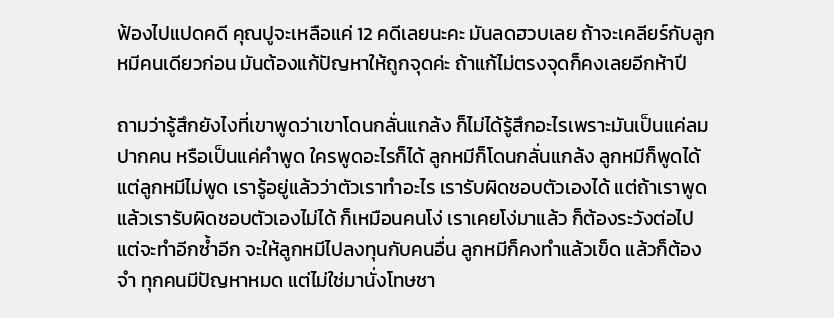ฟ้องไปแปดคดี คุณปูจะเหลือแค่ 12 คดีเลยนะคะ มันลดฮวบเลย ถ้าจะเคลียร์กับลูกหมีคนเดียวก่อน มันต้องแก้ปัญหาให้ถูกจุดค่ะ ถ้าแก้ไม่ตรงจุดก็คงเลยอีกห้าปี

ถามว่ารู้สึกยังไงที่เขาพูดว่าเขาโดนกลั่นแกล้ง ก็ไม่ได้รู้สึกอะไรเพราะมันเป็นแค่ลมปากคน หรือเป็นแค่คำพูด ใครพูดอะไรก็ได้ ลูกหมีก็โดนกลั่นแกล้ง ลูกหมีก็พูดได้ แต่ลูกหมีไม่พูด เรารู้อยู่แล้วว่าตัวเราทำอะไร เรารับผิดชอบตัวเองได้ แต่ถ้าเราพูดแล้วเรารับผิดชอบตัวเองไม่ได้ ก็เหมือนคนโง่ เราเคยโง่มาแล้ว ก็ต้องระวังต่อไป แต่จะทำอีกซ้ำอีก จะให้ลูกหมีไปลงทุนกับคนอื่น ลูกหมีก็คงทำแล้วเข็ด แล้วก็ต้องจำ ทุกคนมีปัญหาหมด แต่ไม่ใช่มานั่งโทษชา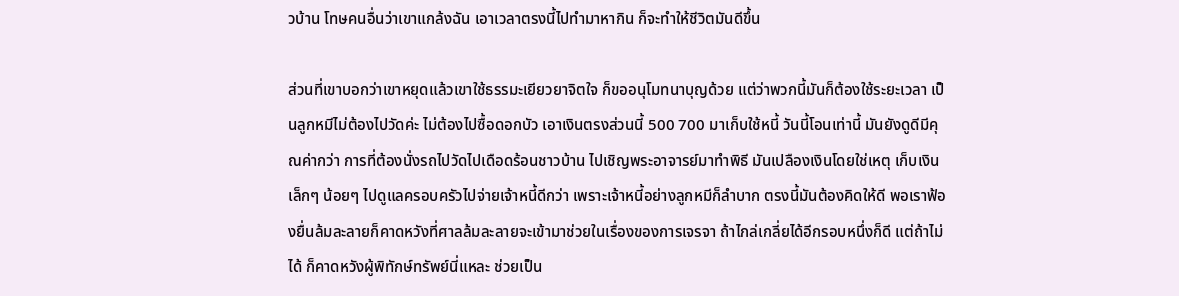วบ้าน โทษคนอื่นว่าเขาแกล้งฉัน เอาเวลาตรงนี้ไปทำมาหากิน ก็จะทำให้ชีวิตมันดีขึ้น

ส่วนที่เขาบอกว่าเขาหยุดแล้วเขาใช้ธรรมะเยียวยาจิตใจ ก็ขออนุโมทนาบุญด้วย แต่ว่าพวกนี้มันก็ต้องใช้ระยะเวลา เป็นลูกหมีไม่ต้องไปวัดค่ะ ไม่ต้องไปซื้อดอกบัว เอาเงินตรงส่วนนี้ 500 700 มาเก็บใช้หนี้ วันนี้โอนเท่านี้ มันยังดูดีมีคุณค่ากว่า การที่ต้องนั่งรถไปวัดไปเดือดร้อนชาวบ้าน ไปเชิญพระอาจารย์มาทำพิธี มันเปลืองเงินโดยใช่เหตุ เก็บเงินเล็กๆ น้อยๆ ไปดูแลครอบครัวไปจ่ายเจ้าหนี้ดีกว่า เพราะเจ้าหนี้อย่างลูกหมีก็ลำบาก ตรงนี้มันต้องคิดให้ดี พอเราฟ้องยื่นล้มละลายก็คาดหวังที่ศาลล้มละลายจะเข้ามาช่วยในเรื่องของการเจรจา ถ้าไกล่เกลี่ยได้อีกรอบหนึ่งก็ดี แต่ถ้าไม่ได้ ก็คาดหวังผู้พิทักษ์ทรัพย์นี่แหละ ช่วยเป็น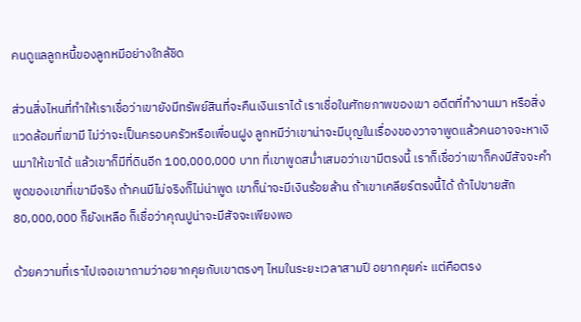คนดูแลลูกหนี้ของลูกหมีอย่างใกล้ชิด

ส่วนสิ่งไหนที่ทำให้เราเชื่อว่าเขายังมีทรัพย์สินที่จะคืนเงินเราได้ เราเชื่อในศักยภาพของเขา อดีตที่ทำงานมา หรือสิ่งแวดล้อมที่เขามี ไม่ว่าจะเป็นครอบครัวหรือเพื่อนฝูง ลูกหมีว่าเขาน่าจะมีบุญในเรื่องของวาจาพูดแล้วคนอาจจะหาเงินมาให้เขาได้ แล้วเขาก็มีที่ดินอีก 100,000,000 บาท ที่เขาพูดสม่ำเสมอว่าเขามีตรงนี้ เราก็เชื่อว่าเขาก็คงมีสัจจะคำพูดของเขาที่เขามีจริง ถ้าคนมีไม่จริงก็ไม่น่าพูด เขาก็น่าจะมีเงินร้อยล้าน ถ้าเขาเคลียร์ตรงนี้ได้ ถ้าไปขายสัก 80,000,000 ก็ยังเหลือ ก็เชื่อว่าคุณปูน่าจะมีสัจจะเพียงพอ

ด้วยความที่เราไปเจอเขาถามว่าอยากคุยกับเขาตรงๆ ไหมในระยะเวลาสามปี อยากคุยค่ะ แต่คือตรง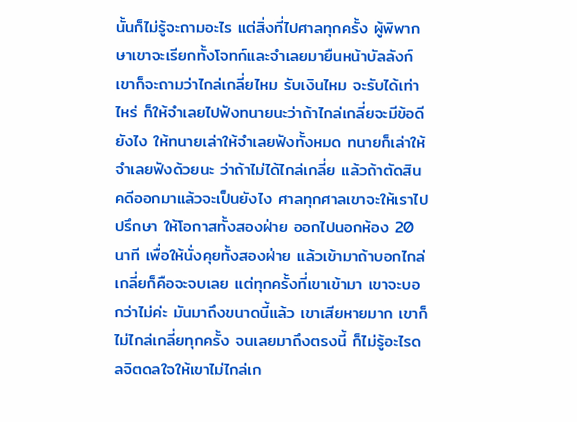นั้นก็ไม่รู้จะถามอะไร แต่สิ่งที่ไปศาลทุกครั้ง ผู้พิพากษาเขาจะเรียกทั้งโจทก์และจำเลยมายืนหน้าบัลลังก์ เขาก็จะถามว่าไกล่เกลี่ยไหม รับเงินไหม จะรับได้เท่าไหร่ ก็ให้จำเลยไปฟังทนายนะว่าถ้าไกล่เกลี่ยจะมีข้อดียังไง ให้ทนายเล่าให้จำเลยฟังทั้งหมด ทนายก็เล่าให้จำเลยฟังด้วยนะ ว่าถ้าไม่ได้ไกล่เกลี่ย แล้วถ้าตัดสินคดีออกมาแล้วจะเป็นยังไง ศาลทุกศาลเขาจะให้เราไปปรึกษา ให้โอกาสทั้งสองฝ่าย ออกไปนอกห้อง 20 นาที เพื่อให้นั่งคุยทั้งสองฝ่าย แล้วเข้ามาถ้าบอกไกล่เกลี่ยก็คือจะจบเลย แต่ทุกครั้งที่เขาเข้ามา เขาจะบอกว่าไม่ค่ะ มันมาถึงขนาดนี้แล้ว เขาเสียหายมาก เขาก็ไม่ไกล่เกลี่ยทุกครั้ง จนเลยมาถึงตรงนี้ ก็ไม่รู้อะไรดลจิตดลใจให้เขาไม่ไกล่เก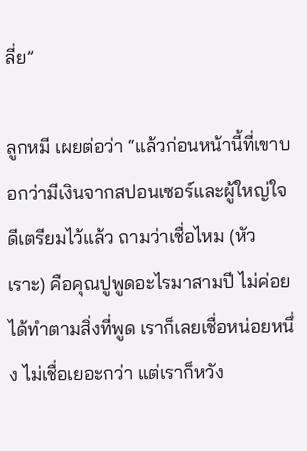ลี่ย”

ลูกหมี เผยต่อว่า “แล้วก่อนหน้านี้ที่เขาบอกว่ามีเงินจากสปอนเซอร์และผู้ใหญ่ใจดีเตรียมไว้แล้ว ถามว่าเชื่อไหม (หัวเราะ) คือคุณปูพูดอะไรมาสามปี ไม่ค่อยได้ทำตามสิ่งที่พูด เราก็เลยเชื่อหน่อยหนึ่ง ไม่เชื่อเยอะกว่า แต่เราก็หวัง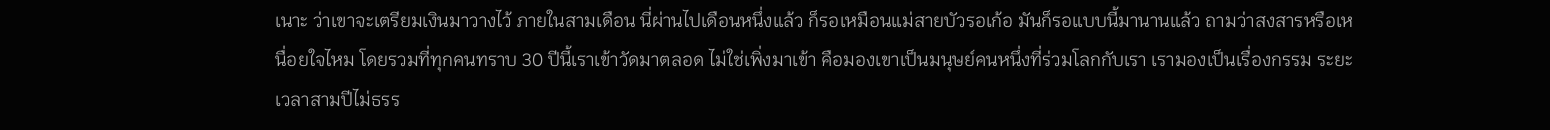เนาะ ว่าเขาจะเตรียมเงินมาวางไว้ ภายในสามเดือน นี่ผ่านไปเดือนหนึ่งแล้ว ก็รอเหมือนแม่สายบัวรอเก้อ มันก็รอแบบนี้มานานแล้ว ถามว่าสงสารหรือเหนื่อยใจไหม โดยรวมที่ทุกคนทราบ 30 ปีนี้เราเข้าวัดมาตลอด ไม่ใช่เพิ่งมาเข้า คือมองเขาเป็นมนุษย์คนหนึ่งที่ร่วมโลกกับเรา เรามองเป็นเรื่องกรรม ระยะเวลาสามปีไม่ธรร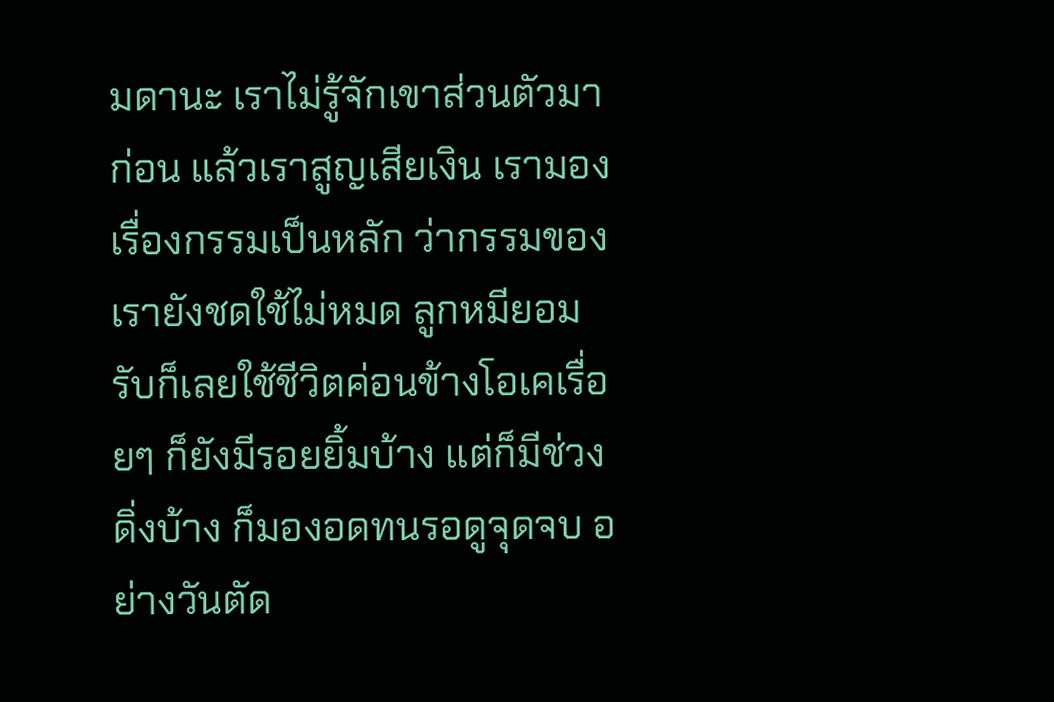มดานะ เราไม่รู้จักเขาส่วนตัวมาก่อน แล้วเราสูญเสียเงิน เรามองเรื่องกรรมเป็นหลัก ว่ากรรมของเรายังชดใช้ไม่หมด ลูกหมียอมรับก็เลยใช้ชีวิตค่อนข้างโอเคเรื่อยๆ ก็ยังมีรอยยิ้มบ้าง แต่ก็มีช่วงดิ่งบ้าง ก็มองอดทนรอดูจุดจบ อย่างวันตัด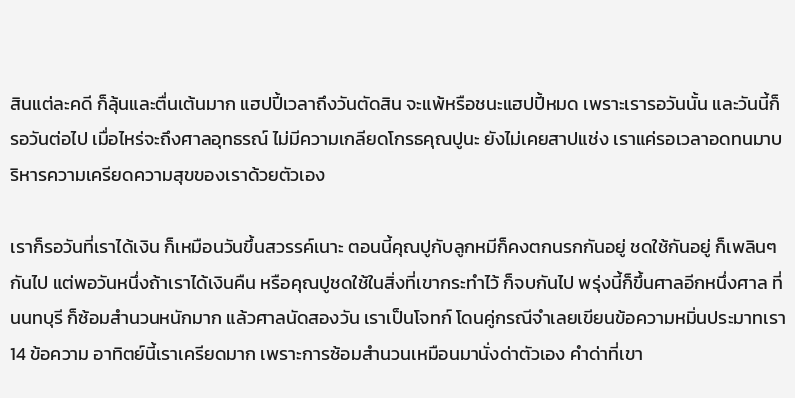สินแต่ละคดี ก็ลุ้นและตื่นเต้นมาก แฮปปี้เวลาถึงวันตัดสิน จะแพ้หรือชนะแฮปปี้หมด เพราะเรารอวันนั้น และวันนี้ก็รอวันต่อไป เมื่อไหร่จะถึงศาลอุทธรณ์ ไม่มีความเกลียดโกรธคุณปูนะ ยังไม่เคยสาปแช่ง เราแค่รอเวลาอดทนมาบริหารความเครียดความสุขของเราด้วยตัวเอง

เราก็รอวันที่เราได้เงิน ก็เหมือนวันขึ้นสวรรค์เนาะ ตอนนี้คุณปูกับลูกหมีก็คงตกนรกกันอยู่ ชดใช้กันอยู่ ก็เพลินๆ กันไป แต่พอวันหนึ่งถ้าเราได้เงินคืน หรือคุณปูชดใช้ในสิ่งที่เขากระทำไว้ ก็จบกันไป พรุ่งนี้ก็ขึ้นศาลอีกหนึ่งศาล ที่นนทบุรี ก็ซ้อมสำนวนหนักมาก แล้วศาลนัดสองวัน เราเป็นโจทก์ โดนคู่กรณีจำเลยเขียนข้อความหมิ่นประมาทเรา 14 ข้อความ อาทิตย์นี้เราเครียดมาก เพราะการซ้อมสำนวนเหมือนมานั่งด่าตัวเอง คำด่าที่เขา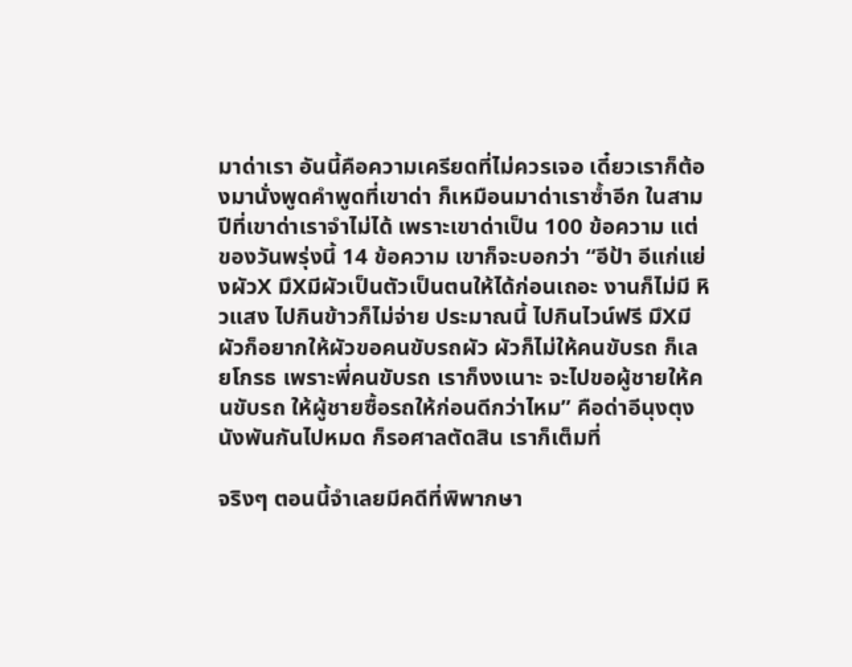มาด่าเรา อันนี้คือความเครียดที่ไม่ควรเจอ เดี๋ยวเราก็ต้องมานั่งพูดคำพูดที่เขาด่า ก็เหมือนมาด่าเราซ้ำอีก ในสามปีที่เขาด่าเราจำไม่ได้ เพราะเขาด่าเป็น 100 ข้อความ แต่ของวันพรุ่งนี้ 14 ข้อความ เขาก็จะบอกว่า “อีป้า อีแก่แย่งผัวX มึXมีผัวเป็นตัวเป็นตนให้ได้ก่อนเถอะ งานก็ไม่มี หิวแสง ไปกินข้าวก็ไม่จ่าย ประมาณนี้ ไปกินไวน์ฟรี มึXมีผัวก็อยากให้ผัวขอคนขับรถผัว ผัวก็ไม่ให้คนขับรถ ก็เลยโกรธ เพราะพี่คนขับรถ เราก็งงเนาะ จะไปขอผู้ชายให้คนขับรถ ให้ผู้ชายซื้อรถให้ก่อนดีกว่าไหม” คือด่าอีนุงตุงนังพันกันไปหมด ก็รอศาลตัดสิน เราก็เต็มที่

จริงๆ ตอนนี้จำเลยมีคดีที่พิพากษา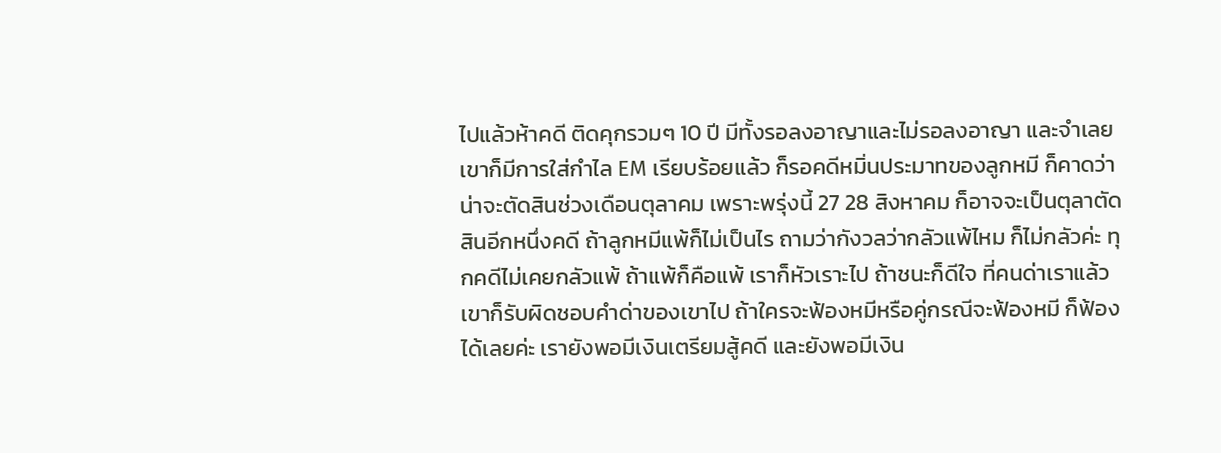ไปแล้วห้าคดี ติดคุกรวมๆ 10 ปี มีทั้งรอลงอาญาและไม่รอลงอาญา และจำเลยเขาก็มีการใส่กำไล EM เรียบร้อยแล้ว ก็รอคดีหมิ่นประมาทของลูกหมี ก็คาดว่าน่าจะตัดสินช่วงเดือนตุลาคม เพราะพรุ่งนี้ 27 28 สิงหาคม ก็อาจจะเป็นตุลาตัดสินอีกหนึ่งคดี ถ้าลูกหมีแพ้ก็ไม่เป็นไร ถามว่ากังวลว่ากลัวแพ้ไหม ก็ไม่กลัวค่ะ ทุกคดีไม่เคยกลัวแพ้ ถ้าแพ้ก็คือแพ้ เราก็หัวเราะไป ถ้าชนะก็ดีใจ ที่คนด่าเราแล้วเขาก็รับผิดชอบคำด่าของเขาไป ถ้าใครจะฟ้องหมีหรือคู่กรณีจะฟ้องหมี ก็ฟ้องได้เลยค่ะ เรายังพอมีเงินเตรียมสู้คดี และยังพอมีเงิน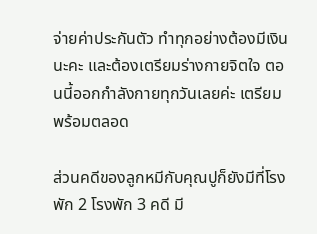จ่ายค่าประกันตัว ทำทุกอย่างต้องมีเงินนะคะ และต้องเตรียมร่างกายจิตใจ ตอนนี้ออกกำลังกายทุกวันเลยค่ะ เตรียมพร้อมตลอด

ส่วนคดีของลูกหมีกับคุณปูก็ยังมีที่โรงพัก 2 โรงพัก 3 คดี มี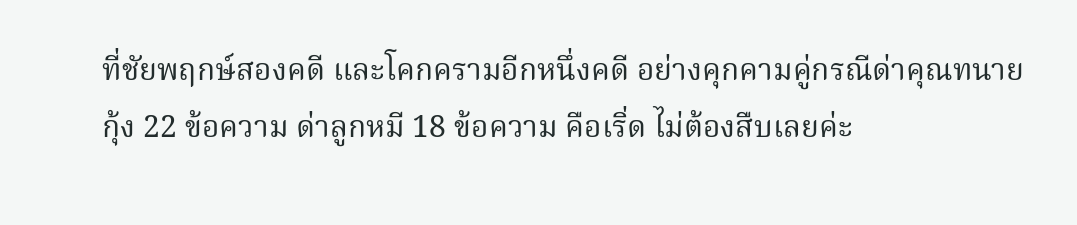ที่ชัยพฤกษ์สองคดี และโคกครามอีกหนึ่งคดี อย่างคุกคามคู่กรณีด่าคุณทนายกุ้ง 22 ข้อความ ด่าลูกหมี 18 ข้อความ คือเริ่ด ไม่ต้องสืบเลยค่ะ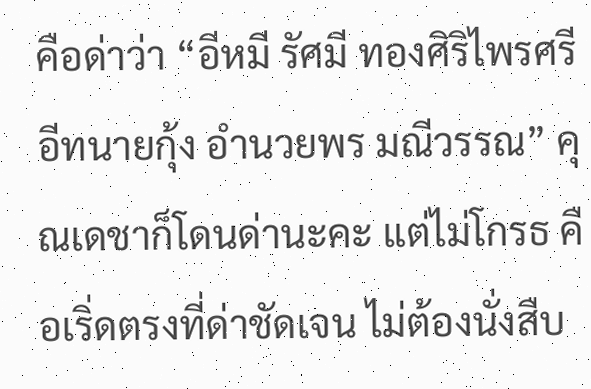คือด่าว่า “อีหมี รัศมี ทองศิริไพรศรี อีทนายกุ้ง อำนวยพร มณีวรรณ” คุณเดชาก็โดนด่านะคะ แต่ไม่โกรธ คือเริ่ดตรงที่ด่าชัดเจน ไม่ต้องนั่งสืบ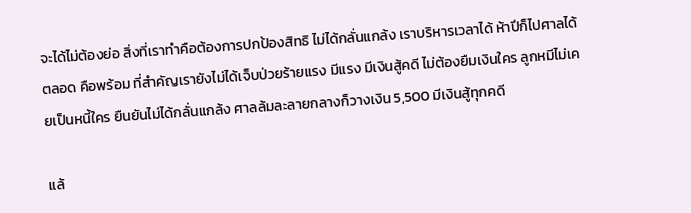จะได้ไม่ต้องย่อ สิ่งที่เราทำคือต้องการปกป้องสิทธิ ไม่ได้กลั่นแกล้ง เราบริหารเวลาได้ ห้าปีก็ไปศาลได้ตลอด คือพร้อม ที่สำคัญเรายังไม่ได้เจ็บป่วยร้ายแรง มีแรง มีเงินสู้คดี ไม่ต้องยืมเงินใคร ลูกหมีไม่เคยเป็นหนี้ใคร ยืนยันไม่ได้กลั่นแกล้ง ศาลล้มละลายกลางก็วางเงิน 5,500 มีเงินสู้ทุกคดี

แล้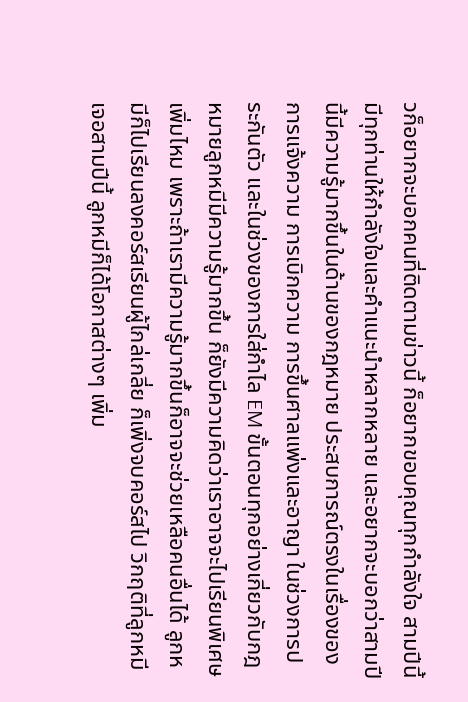วก็อยากจะบอกคนที่ติดตามข่าวนี้ ก็อยากขอบคุณทุกกำลังใจ สามปีนี้ มีทุกท่านให้กำลังใจและคำแนะนำหลากหลาย และอยากจะบอกว่าสามปีนี้มีความรู้มากขึ้นในด้านของกฎหมาย ประสบการณ์ตรงในเรื่องของการแจ้งความ การเบิกความ การขึ้นศาลแพ่งและอาญา ในช่วงการประกันตัว และในช่วงของการใส่กำไล EM ขั้นตอนทุกอย่างเกี่ยวกับกฎหมายลูกหมีมีความรู้มากขึ้น ก็ยังมีความคิดว่าเราอาจจะไปเรียนพิเศษเพิ่มไหม เพราะถ้าเรามีความรู้มากขึ้นก็อาจจะช่วยเหลือคนอื่นได้ ลูกหมีก็ไปเรียนลงคอร์สเรียนผู้ไกล่เกลี่ย ก็เพิ่งจบคอร์สไป วิกฤติที่ลูกหมีเจอสามปีนี้ ลูกหมีก็ได้โอกาสต่างๆ เพิ่ม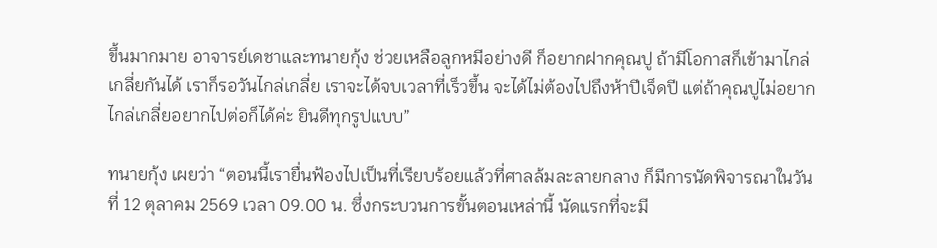ขึ้นมากมาย อาจารย์เดชาและทนายกุ้ง ช่วยเหลือลูกหมีอย่างดี ก็อยากฝากคุณปู ถ้ามีโอกาสก็เข้ามาไกล่เกลี่ยกันได้ เราก็รอวันไกล่เกลี่ย เราจะได้จบเวลาที่เร็วขึ้น จะได้ไม่ต้องไปถึงห้าปีเจ็ดปี แต่ถ้าคุณปูไม่อยากไกล่เกลี่ยอยากไปต่อก็ได้ค่ะ ยินดีทุกรูปแบบ”

ทนายกุ้ง เผยว่า “ตอนนี้เรายื่นฟ้องไปเป็นที่เรียบร้อยแล้วที่ศาลล้มละลายกลาง ก็มีการนัดพิจารณาในวันที่ 12 ตุลาคม 2569 เวลา 09.00 น. ซึ่งกระบวนการขั้นตอนเหล่านี้ นัดแรกที่จะมี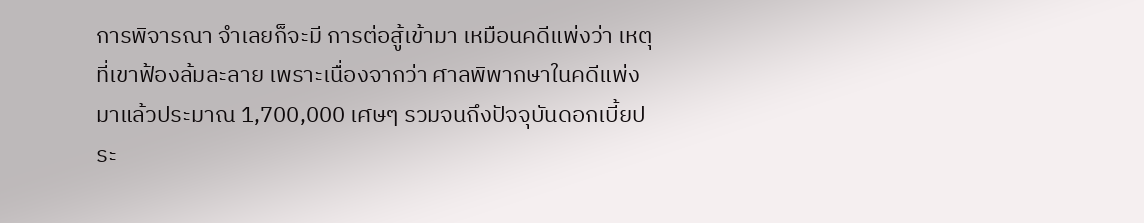การพิจารณา จำเลยก็จะมี การต่อสู้เข้ามา เหมือนคดีแพ่งว่า เหตุที่เขาฟ้องล้มละลาย เพราะเนื่องจากว่า ศาลพิพากษาในคดีแพ่งมาแล้วประมาณ 1,700,000 เศษๆ รวมจนถึงปัจจุบันดอกเบี้ยประ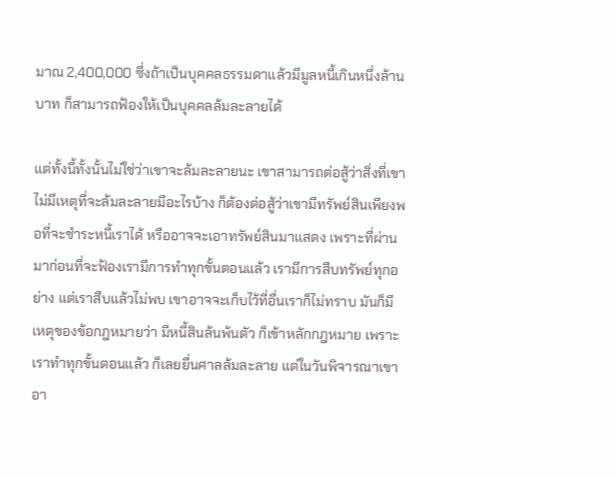มาณ 2,400,000 ซึ่งถ้าเป็นบุคคลธรรมดาแล้วมีมูลหนี้เกินหนึ่งล้านบาท ก็สามารถฟ้องให้เป็นบุคคลล้มละลายได้

แต่ทั้งนี้ทั้งนั้นไม่ใช่ว่าเขาจะล้มละลายนะ เขาสามารถต่อสู้ว่าสิ่งที่เขาไม่มีเหตุที่จะล้มละลายมีอะไรบ้าง ก็ต้องต่อสู้ว่าเขามีทรัพย์สินเพียงพอที่จะชำระหนี้เราได้ หรืออาจจะเอาทรัพย์สินมาแสดง เพราะที่ผ่านมาก่อนที่จะฟ้องเรามีการทำทุกขั้นตอนแล้ว เรามีการสืบทรัพย์ทุกอย่าง แต่เราสืบแล้วไม่พบ เขาอาจจะเก็บไว้ที่อื่นเราก็ไม่ทราบ มันก็มีเหตุของข้อกฎหมายว่า มีหนี้สินล้นพ้นตัว ก็เข้าหลักกฎหมาย เพราะเราทำทุกขั้นตอนแล้ว ก็เลยยื่นศาลล้มละลาย แต่ในวันพิจารณาเขาอา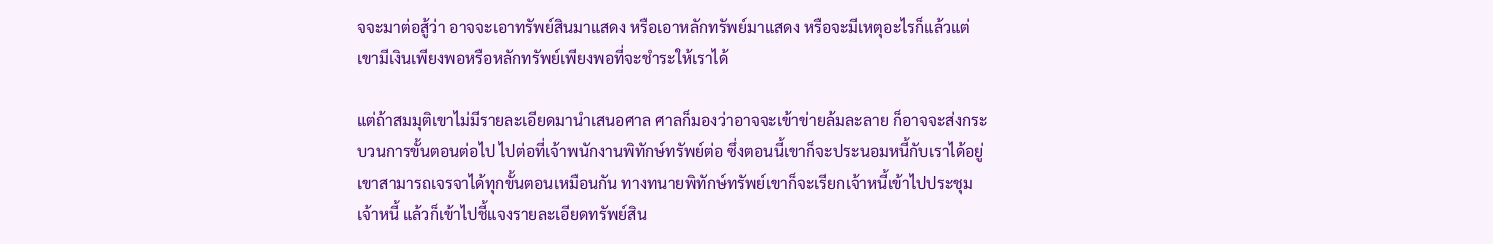จจะมาต่อสู้ว่า อาจจะเอาทรัพย์สินมาแสดง หรือเอาหลักทรัพย์มาแสดง หรือจะมีเหตุอะไรก็แล้วแต่ เขามีเงินเพียงพอหรือหลักทรัพย์เพียงพอที่จะชำระให้เราได้

แต่ถ้าสมมุติเขาไม่มีรายละเอียดมานำเสนอศาล ศาลก็มองว่าอาจจะเข้าข่ายล้มละลาย ก็อาจจะส่งกระบวนการขั้นตอนต่อไป ไปต่อที่เจ้าพนักงานพิทักษ์ทรัพย์ต่อ ซึ่งตอนนี้เขาก็จะประนอมหนี้กับเราได้อยู่ เขาสามารถเจรจาได้ทุกขั้นตอนเหมือนกัน ทางทนายพิทักษ์ทรัพย์เขาก็จะเรียกเจ้าหนี้เข้าไปประชุมเจ้าหนี้ แล้วก็เข้าไปชี้แจงรายละเอียดทรัพย์สิน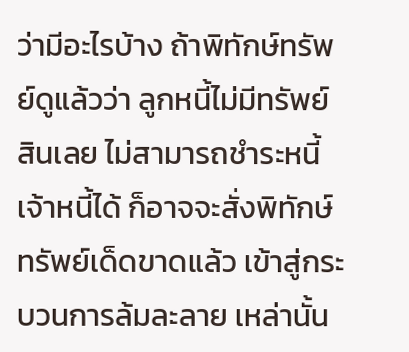ว่ามีอะไรบ้าง ถ้าพิทักษ์ทรัพย์ดูแล้วว่า ลูกหนี้ไม่มีทรัพย์สินเลย ไม่สามารถชำระหนี้เจ้าหนี้ได้ ก็อาจจะสั่งพิทักษ์ทรัพย์เด็ดขาดแล้ว เข้าสู่กระบวนการล้มละลาย เหล่านั้น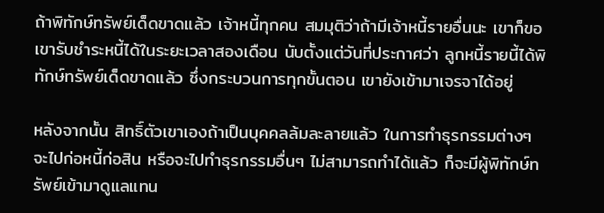ถ้าพิทักษ์ทรัพย์เด็ดขาดแล้ว เจ้าหนี้ทุกคน สมมุติว่าถ้ามีเจ้าหนี้รายอื่นนะ เขาก็ขอเขารับชำระหนี้ได้ในระยะเวลาสองเดือน นับตั้งแต่วันที่ประกาศว่า ลูกหนี้รายนี้ได้พิทักษ์ทรัพย์เด็ดขาดแล้ว ซึ่งกระบวนการทุกขั้นตอน เขายังเข้ามาเจรจาได้อยู่

หลังจากนั้น สิทธิ์ตัวเขาเองถ้าเป็นบุคคลล้มละลายแล้ว ในการทำธุรกรรมต่างๆ จะไปก่อหนี้ก่อสิน หรือจะไปทำธุรกรรมอื่นๆ ไม่สามารถทำได้แล้ว ก็จะมีผู้พิทักษ์ทรัพย์เข้ามาดูแลแทน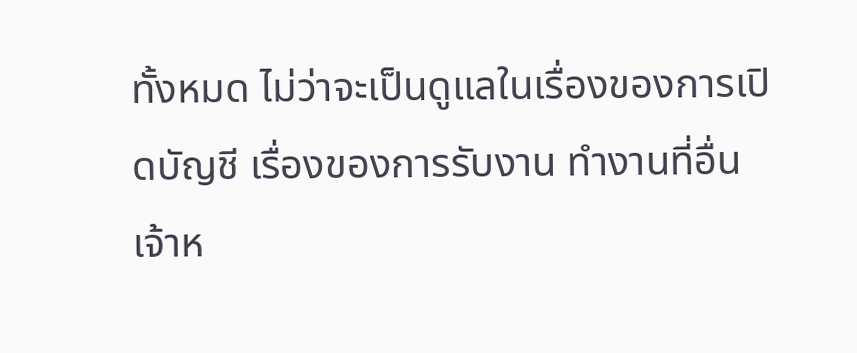ทั้งหมด ไม่ว่าจะเป็นดูแลในเรื่องของการเปิดบัญชี เรื่องของการรับงาน ทำงานที่อื่น เจ้าห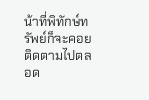น้าที่พิทักษ์ทรัพย์ก็จะคอยติดตามไปตลอด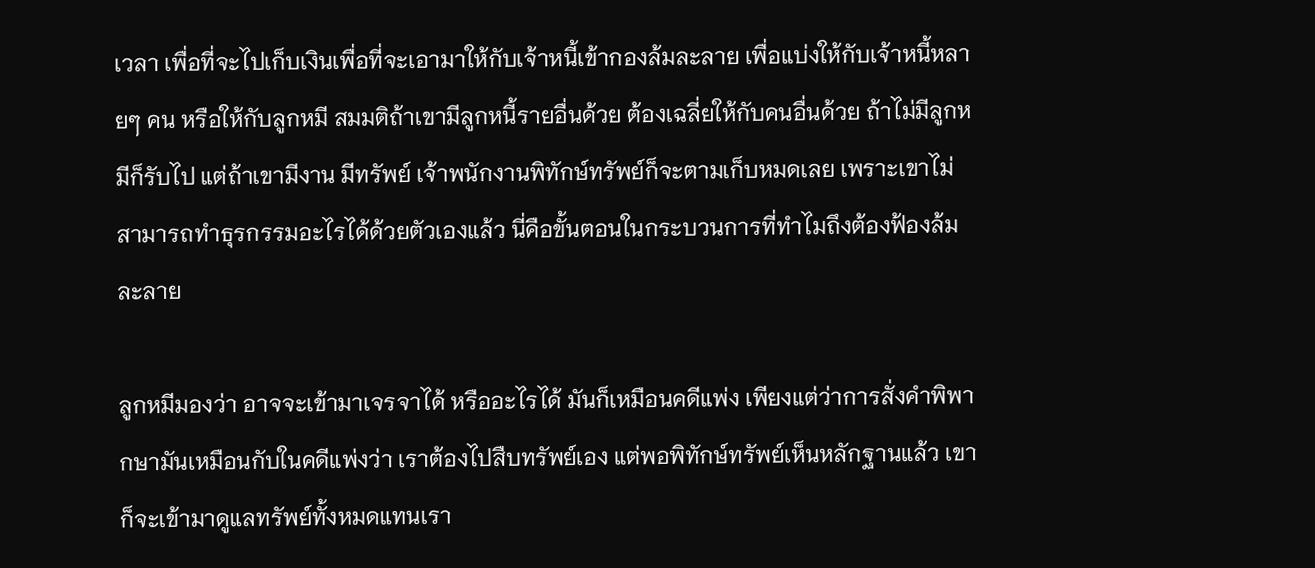เวลา เพื่อที่จะไปเก็บเงินเพื่อที่จะเอามาให้กับเจ้าหนี้เข้ากองล้มละลาย เพื่อแบ่งให้กับเจ้าหนี้หลายๆ คน หรือให้กับลูกหมี สมมติถ้าเขามีลูกหนี้รายอื่นด้วย ต้องเฉลี่ยให้กับคนอื่นด้วย ถ้าไม่มีลูกหมีก็รับไป แต่ถ้าเขามีงาน มีทรัพย์ เจ้าพนักงานพิทักษ์ทรัพย์ก็จะตามเก็บหมดเลย เพราะเขาไม่สามารถทำธุรกรรมอะไรได้ด้วยตัวเองแล้ว นี่คือขั้นตอนในกระบวนการที่ทำไมถึงต้องฟ้องล้มละลาย

ลูกหมีมองว่า อาจจะเข้ามาเจรจาได้ หรืออะไรได้ มันก็เหมือนคดีแพ่ง เพียงแต่ว่าการสั่งคำพิพากษามันเหมือนกับในคดีแพ่งว่า เราต้องไปสืบทรัพย์เอง แต่พอพิทักษ์ทรัพย์เห็นหลักฐานแล้ว เขาก็จะเข้ามาดูแลทรัพย์ทั้งหมดแทนเรา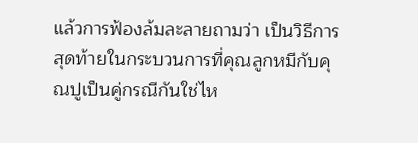แล้วการฟ้องล้มละลายถามว่า เป็นวิธีการสุดท้ายในกระบวนการที่คุณลูกหมีกับคุณปูเป็นคู่กรณีกันใช่ไห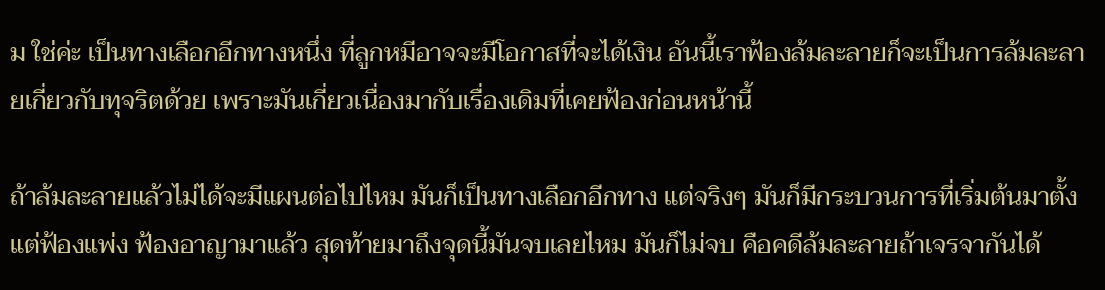ม ใช่ค่ะ เป็นทางเลือกอีกทางหนึ่ง ที่ลูกหมีอาจจะมีโอกาสที่จะได้เงิน อันนี้เราฟ้องล้มละลายก็จะเป็นการล้มละลายเกี่ยวกับทุจริตด้วย เพราะมันเกี่ยวเนื่องมากับเรื่องเดิมที่เคยฟ้องก่อนหน้านี้

ถ้าล้มละลายแล้วไม่ได้จะมีแผนต่อไปไหม มันก็เป็นทางเลือกอีกทาง แต่จริงๆ มันก็มีกระบวนการที่เริ่มต้นมาตั้งแต่ฟ้องแพ่ง ฟ้องอาญามาแล้ว สุดท้ายมาถึงจุดนี้มันจบเลยไหม มันก็ไม่จบ คือคดีล้มละลายถ้าเจรจากันได้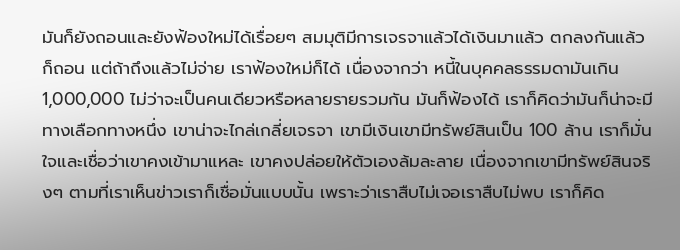มันก็ยังถอนและยังฟ้องใหม่ได้เรื่อยๆ สมมุติมีการเจรจาแล้วได้เงินมาแล้ว ตกลงกันแล้วก็ถอน แต่ถ้าถึงแล้วไม่จ่าย เราฟ้องใหม่ก็ได้ เนื่องจากว่า หนี้ในบุคคลธรรมดามันเกิน 1,000,000 ไม่ว่าจะเป็นคนเดียวหรือหลายรายรวมกัน มันก็ฟ้องได้ เราก็คิดว่ามันก็น่าจะมีทางเลือกทางหนึ่ง เขาน่าจะไกล่เกลี่ยเจรจา เขามีเงินเขามีทรัพย์สินเป็น 100 ล้าน เราก็มั่นใจและเชื่อว่าเขาคงเข้ามาแหละ เขาคงปล่อยให้ตัวเองล้มละลาย เนื่องจากเขามีทรัพย์สินจริงๆ ตามที่เราเห็นข่าวเราก็เชื่อมั่นแบบนั้น เพราะว่าเราสืบไม่เจอเราสืบไม่พบ เราก็คิด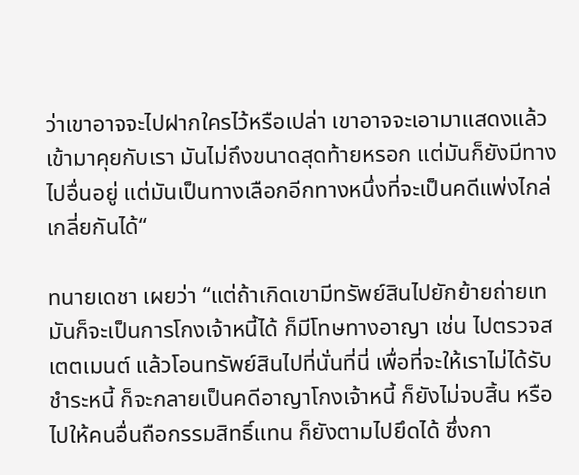ว่าเขาอาจจะไปฝากใครไว้หรือเปล่า เขาอาจจะเอามาแสดงแล้วเข้ามาคุยกับเรา มันไม่ถึงขนาดสุดท้ายหรอก แต่มันก็ยังมีทางไปอื่นอยู่ แต่มันเป็นทางเลือกอีกทางหนึ่งที่จะเป็นคดีแพ่งไกล่เกลี่ยกันได้“

ทนายเดชา เผยว่า “แต่ถ้าเกิดเขามีทรัพย์สินไปยักย้ายถ่ายเท มันก็จะเป็นการโกงเจ้าหนี้ได้ ก็มีโทษทางอาญา เช่น ไปตรวจสเตตเมนต์ แล้วโอนทรัพย์สินไปที่นั่นที่นี่ เพื่อที่จะให้เราไม่ได้รับชำระหนี้ ก็จะกลายเป็นคดีอาญาโกงเจ้าหนี้ ก็ยังไม่จบสิ้น หรือไปให้คนอื่นถือกรรมสิทธิ์แทน ก็ยังตามไปยึดได้ ซึ่งกา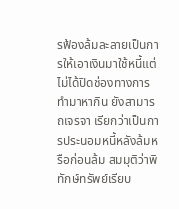รฟ้องล้มละลายเป็นการให้เอาเงินมาใช้หนี้แต่ไม่ได้ปิดช่องทางการทำมาหากิน ยังสามารถเจรจา เรียกว่าเป็นการประนอมหนี้หลังล้มหรือก่อนล้ม สมมุติว่าพิทักษ์ทรัพย์เรียบ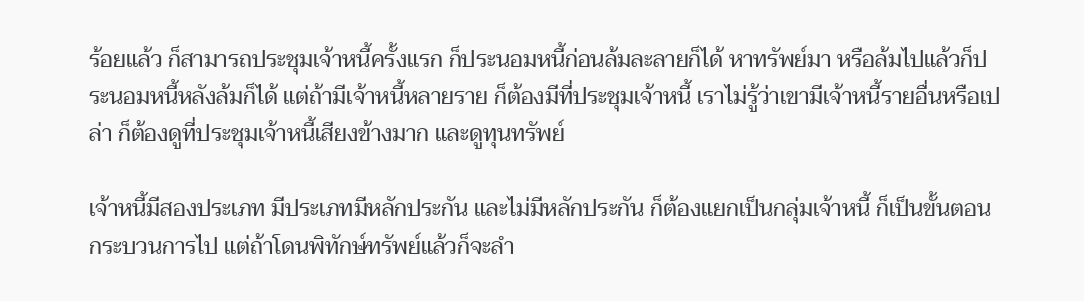ร้อยแล้ว ก็สามารถประชุมเจ้าหนี้ครั้งแรก ก็ประนอมหนี้ก่อนล้มละลายก็ได้ หาทรัพย์มา หรือล้มไปแล้วก็ประนอมหนี้หลังล้มก็ได้ แต่ถ้ามีเจ้าหนี้หลายราย ก็ต้องมีที่ประชุมเจ้าหนี้ เราไม่รู้ว่าเขามีเจ้าหนี้รายอื่นหรือเปล่า ก็ต้องดูที่ประชุมเจ้าหนี้เสียงข้างมาก และดูทุนทรัพย์

เจ้าหนี้มีสองประเภท มีประเภทมีหลักประกัน และไม่มีหลักประกัน ก็ต้องแยกเป็นกลุ่มเจ้าหนี้ ก็เป็นขั้นตอนกระบวนการไป แต่ถ้าโดนพิทักษ์ทรัพย์แล้วก็จะลำ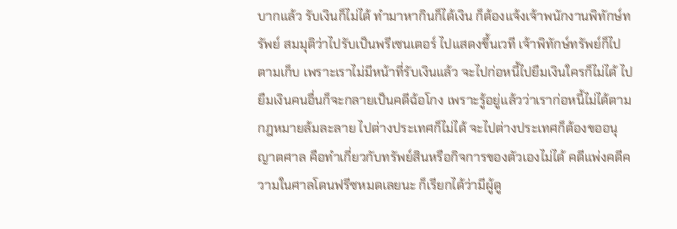บากแล้ว รับเงินก็ไม่ได้ ทำมาหากินก็ได้เงิน ก็ต้องแจ้งเจ้าพนักงานพิทักษ์ทรัพย์ สมมุติว่าไปรับเป็นพรีเซนเตอร์ ไปแสดงขึ้นเวที เจ้าพิทักษ์ทรัพย์ก็ไปตามเก็บ เพราะเราไม่มีหน้าที่รับเงินแล้ว จะไปก่อหนี้ไปยืมเงินใครก็ไม่ได้ ไปยืมเงินคนอื่นก็จะกลายเป็นคดีฉ้อโกง เพราะรู้อยู่แล้วว่าเราก่อหนี้ไม่ได้ตามกฎหมายล้มละลาย ไปต่างประเทศก็ไม่ได้ จะไปต่างประเทศก็ต้องขออนุญาตศาล คือทำเกี่ยวกับทรัพย์สินหรือกิจการของตัวเองไม่ได้ คดีแพ่งคดีความในศาลโดนฟรีซหมดเลยนะ ก็เรียกได้ว่ามีผู้ดู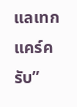แลเทกแคร์ครับ”